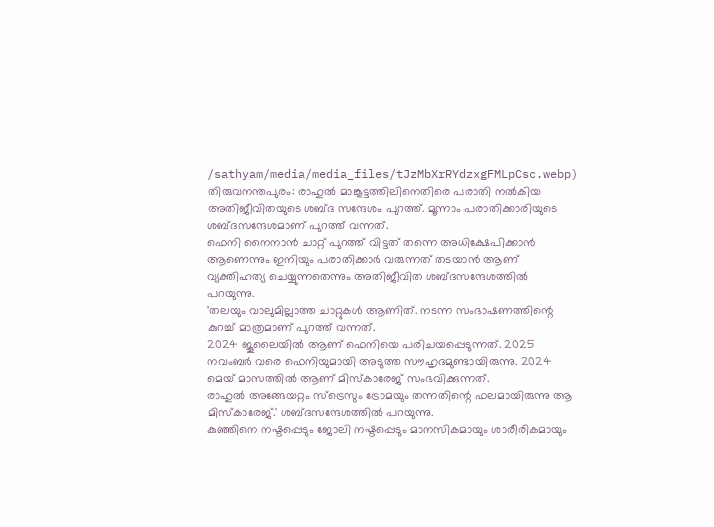/sathyam/media/media_files/tJzMbXrRYdzxgFMLpCsc.webp)
തിരുവനന്തപുരം: രാഹുൽ മാങ്കൂട്ടത്തിലിനെതിരെ പരാതി നൽകിയ അതിജീവിതയുടെ ശബ്ദ സന്ദേശം പുറത്ത്. മൂന്നാം പരാതിക്കാരിയുടെ ശബ്ദസന്ദേശമാണ് പുറത്ത് വന്നത്.
ഫെനി നൈനാൻ ചാറ്റ് പുറത്ത് വിട്ടത് തന്നെ അധിക്ഷേപിക്കാൻ ആണെന്നും ഇനിയും പരാതിക്കാർ വരുന്നത് തടയാൻ ആണ് വ്യക്തിഹത്യ ചെയ്യുന്നതെന്നും അതിജീവിത ശബ്ദസന്ദേശത്തിൽ പറയുന്നു.
'തലയും വാലുമില്ലാത്ത ചാറ്റുകൾ ആണിത്. നടന്ന സംഭാഷണത്തിന്റെ കുറച്ച് മാത്രമാണ് പുറത്ത് വന്നത്.
2024 ജൂലൈയിൽ ആണ് ഫെനിയെ പരിചയപ്പെടുന്നത്. 2025 നവംബർ വരെ ഫെനിയുമായി അടുത്ത സൗഹൃദമുണ്ടായിരുന്നു. 2024 മെയ് മാസത്തിൽ ആണ് മിസ്കാരേജ് സംഭവിക്കുന്നത്.
രാഹുൽ അങ്ങേയറ്റം സ്ട്രെസും ട്രോമയും തന്നതിന്റെ ഫലമായിരുന്നു ആ മിസ്കാരേജ്.' ശബ്ദസന്ദേശത്തിൽ പറയുന്നു.
കുഞ്ഞിനെ നഷ്ടപ്പെടും ജോലി നഷ്ടപ്പെടും മാനസികമായും ശാരീരികമായും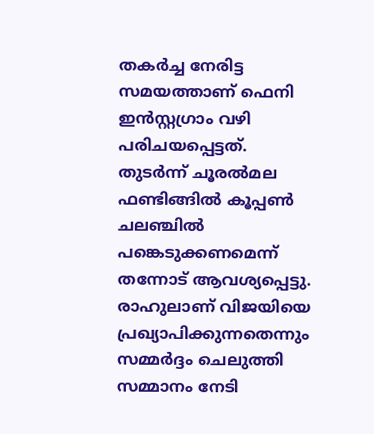തകർച്ച നേരിട്ട സമയത്താണ് ഫെനി ഇൻസ്റ്റഗ്രാം വഴി പരിചയപ്പെട്ടത്.
തുടർന്ന് ചൂരൽമല ഫണ്ടിങ്ങിൽ കൂപ്പൺ ചലഞ്ചിൽ പങ്കെടുക്കണമെന്ന് തന്നോട് ആവശ്യപ്പെട്ടു. രാഹുലാണ് വിജയിയെ പ്രഖ്യാപിക്കുന്നതെന്നും സമ്മർദ്ദം ചെലുത്തി സമ്മാനം നേടി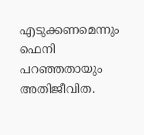എടുക്കണമെന്നും ഫെനി പറഞ്ഞതായും അതിജീവിത.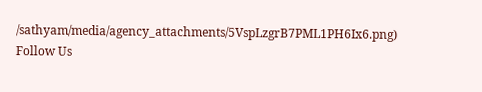/sathyam/media/agency_attachments/5VspLzgrB7PML1PH6Ix6.png)
Follow Us